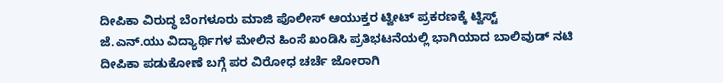ದೀಪಿಕಾ ವಿರುದ್ಧ ಬೆಂಗಳೂರು ಮಾಜಿ ಪೊಲೀಸ್ ಆಯುಕ್ತರ ಟ್ವೀಟ್ ಪ್ರಕರಣಕ್ಕೆ ಟ್ವಿಸ್ಟ್
ಜೆ.ಎನ್.ಯು ವಿದ್ಯಾರ್ಥಿಗಳ ಮೇಲಿನ ಹಿಂಸೆ ಖಂಡಿಸಿ ಪ್ರತಿಭಟನೆಯಲ್ಲಿ ಭಾಗಿಯಾದ ಬಾಲಿವುಡ್ ನಟಿ ದೀಪಿಕಾ ಪಡುಕೋಣೆ ಬಗ್ಗೆ ಪರ ವಿರೋಧ ಚರ್ಚೆ ಜೋರಾಗಿ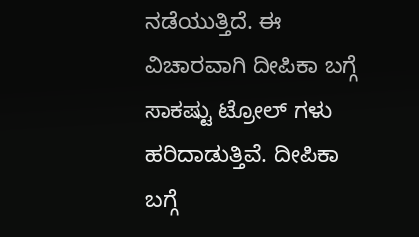ನಡೆಯುತ್ತಿದೆ. ಈ ವಿಚಾರವಾಗಿ ದೀಪಿಕಾ ಬಗ್ಗೆ ಸಾಕಷ್ಟು ಟ್ರೋಲ್ ಗಳು ಹರಿದಾಡುತ್ತಿವೆ. ದೀಪಿಕಾ ಬಗ್ಗೆ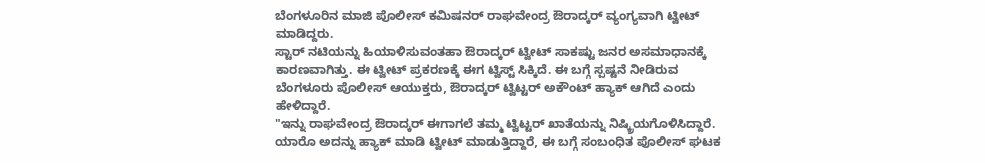ಬೆಂಗಳೂರಿನ ಮಾಜಿ ಪೊಲೀಸ್ ಕಮಿಷನರ್ ರಾಘವೇಂದ್ರ ಔರಾದ್ಕರ್ ವ್ಯಂಗ್ಯವಾಗಿ ಟ್ವೀಟ್ ಮಾಡಿದ್ದರು.
ಸ್ಟಾರ್ ನಟಿಯನ್ನು ಹಿಯಾಳಿಸುವಂತಹಾ ಔರಾದ್ಕರ್ ಟ್ವೀಟ್ ಸಾಕಷ್ಟು ಜನರ ಅಸಮಾಧಾನಕ್ಕೆ ಕಾರಣವಾಗಿತ್ತು. ಈ ಟ್ವೀಟ್ ಪ್ರಕರಣಕ್ಕೆ ಈಗ ಟ್ವಿಸ್ಟ್ ಸಿಕ್ಕಿದೆ. ಈ ಬಗ್ಗೆ ಸ್ಪಷ್ಟನೆ ನೀಡಿರುವ ಬೆಂಗಳೂರು ಪೊಲೀಸ್ ಆಯುಕ್ತರು, ಔರಾದ್ಕರ್ ಟ್ವಿಟ್ಟರ್ ಅಕೌಂಟ್ ಹ್ಯಾಕ್ ಆಗಿದೆ ಎಂದು ಹೇಳಿದ್ದಾರೆ.
"ಇನ್ನು ರಾಘವೇಂದ್ರ ಔರಾದ್ಕರ್ ಈಗಾಗಲೆ ತಮ್ಮ ಟ್ವಿಟ್ಟರ್ ಖಾತೆಯನ್ನು ನಿಷ್ಕ್ರಿಯಗೊಳಿಸಿದ್ದಾರೆ. ಯಾರೊ ಅದನ್ನು ಹ್ಯಾಕ್ ಮಾಡಿ ಟ್ವೀಟ್ ಮಾಡುತ್ತಿದ್ದಾರೆ, ಈ ಬಗ್ಗೆ ಸಂಬಂಧಿತ ಪೊಲೀಸ್ ಘಟಕ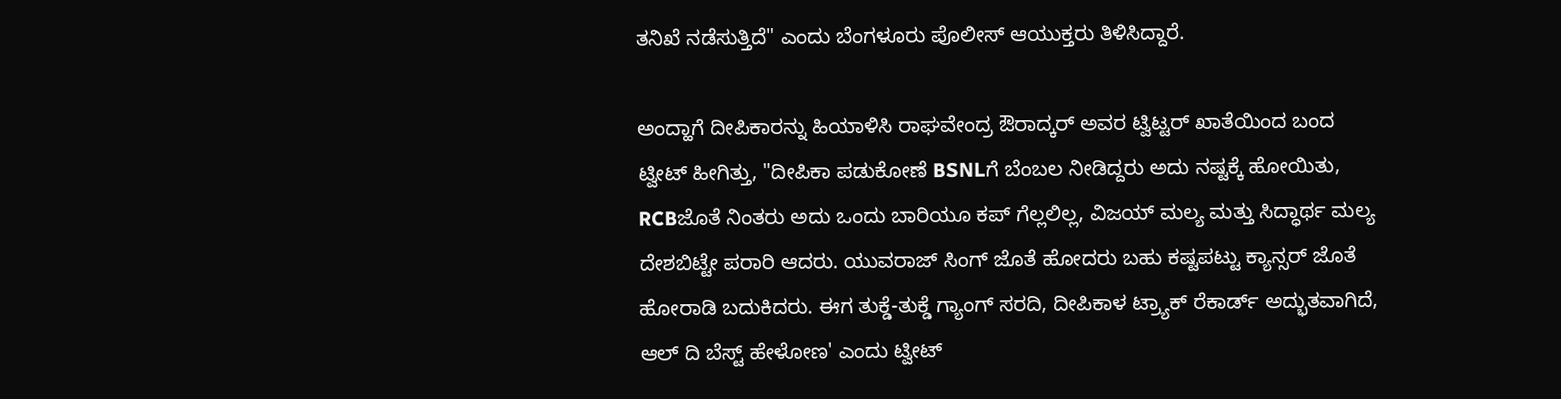ತನಿಖೆ ನಡೆಸುತ್ತಿದೆ" ಎಂದು ಬೆಂಗಳೂರು ಪೊಲೀಸ್ ಆಯುಕ್ತರು ತಿಳಿಸಿದ್ದಾರೆ.

ಅಂದ್ಹಾಗೆ ದೀಪಿಕಾರನ್ನು ಹಿಯಾಳಿಸಿ ರಾಘವೇಂದ್ರ ಔರಾದ್ಕರ್ ಅವರ ಟ್ವಿಟ್ಟರ್ ಖಾತೆಯಿಂದ ಬಂದ ಟ್ವೀಟ್ ಹೀಗಿತ್ತು, "ದೀಪಿಕಾ ಪಡುಕೋಣೆ BSNLಗೆ ಬೆಂಬಲ ನೀಡಿದ್ದರು ಅದು ನಷ್ಟಕ್ಕೆ ಹೋಯಿತು, RCBಜೊತೆ ನಿಂತರು ಅದು ಒಂದು ಬಾರಿಯೂ ಕಪ್ ಗೆಲ್ಲಲಿಲ್ಲ, ವಿಜಯ್ ಮಲ್ಯ ಮತ್ತು ಸಿದ್ಧಾರ್ಥ ಮಲ್ಯ ದೇಶಬಿಟ್ಟೇ ಪರಾರಿ ಆದರು. ಯುವರಾಜ್ ಸಿಂಗ್ ಜೊತೆ ಹೋದರು ಬಹು ಕಷ್ಟಪಟ್ಟು ಕ್ಯಾನ್ಸರ್ ಜೊತೆ ಹೋರಾಡಿ ಬದುಕಿದರು. ಈಗ ತುಕ್ಡೆ-ತುಕ್ಡೆ ಗ್ಯಾಂಗ್ ಸರದಿ, ದೀಪಿಕಾಳ ಟ್ರ್ಯಾಕ್ ರೆಕಾರ್ಡ್ ಅದ್ಭುತವಾಗಿದೆ, ಆಲ್ ದಿ ಬೆಸ್ಟ್ ಹೇಳೋಣ' ಎಂದು ಟ್ವೀಟ್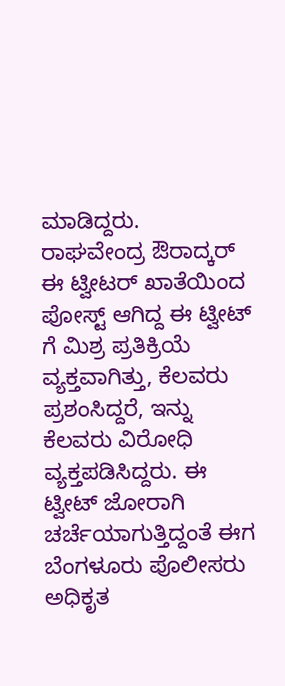ಮಾಡಿದ್ದರು.
ರಾಘವೇಂದ್ರ ಔರಾದ್ಕರ್ ಈ ಟ್ವೀಟರ್ ಖಾತೆಯಿಂದ ಪೋಸ್ಟ್ ಆಗಿದ್ದ ಈ ಟ್ವೀಟ್ ಗೆ ಮಿಶ್ರ ಪ್ರತಿಕ್ರಿಯೆ ವ್ಯಕ್ತವಾಗಿತ್ತು, ಕೆಲವರು ಪ್ರಶಂಸಿದ್ದರೆ, ಇನ್ನು ಕೆಲವರು ವಿರೋಧಿ ವ್ಯಕ್ತಪಡಿಸಿದ್ದರು. ಈ ಟ್ವೀಟ್ ಜೋರಾಗಿ ಚರ್ಚೆಯಾಗುತ್ತಿದ್ದಂತೆ ಈಗ ಬೆಂಗಳೂರು ಪೊಲೀಸರು ಅಧಿಕೃತ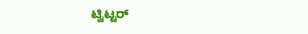ಟ್ವಿಟ್ಟರ್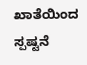ಖಾತೆಯಿಂದ ಸ್ಪಷ್ಟನೆ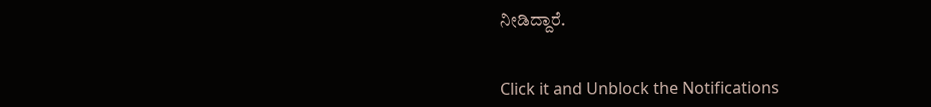ನೀಡಿದ್ದಾರೆ.


Click it and Unblock the Notifications